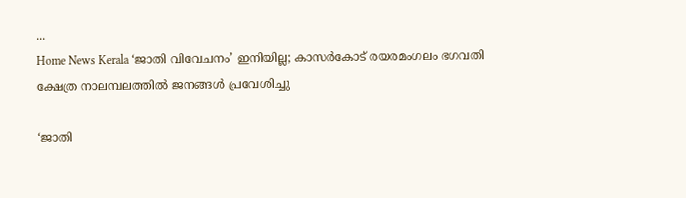...
Home News Kerala ‘ജാതി വിവേചനം’ ഇനിയില്ല; കാസർകോട് രയരമംഗലം ഭഗവതി ക്ഷേത്ര നാലമ്പലത്തിൽ ജനങ്ങൾ പ്രവേശിച്ചു

‘ജാതി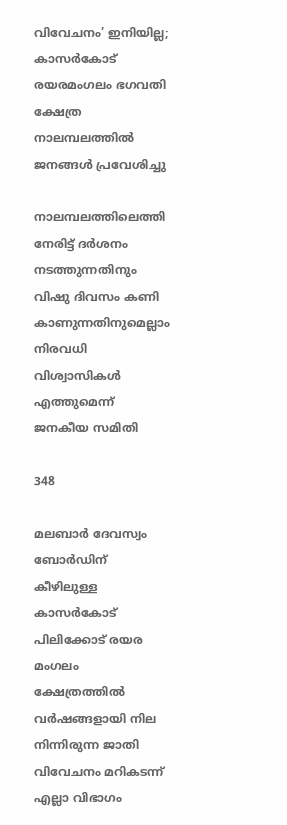വിവേചനം’ ഇനിയില്ല; കാസർകോട് രയരമംഗലം ഭഗവതി ക്ഷേത്ര നാലമ്പലത്തിൽ ജനങ്ങൾ പ്രവേശിച്ചു

നാലമ്പലത്തിലെത്തി നേരിട്ട് ദർശനം നടത്തുന്നതിനും വിഷു ദിവസം കണി കാണുന്നതിനുമെല്ലാം നിരവധി വിശ്വാസികൾ എത്തുമെന്ന് ജനകീയ സമിതി

348

മലബാർ ദേവസ്വം ബോർഡിന് കീഴിലുള്ള കാസർകോട് പിലിക്കോട് രയര മംഗലം ക്ഷേത്രത്തിൽ വർഷങ്ങളായി നില നിന്നിരുന്ന ജാതി വിവേചനം മറികടന്ന് എല്ലാ വിഭാഗം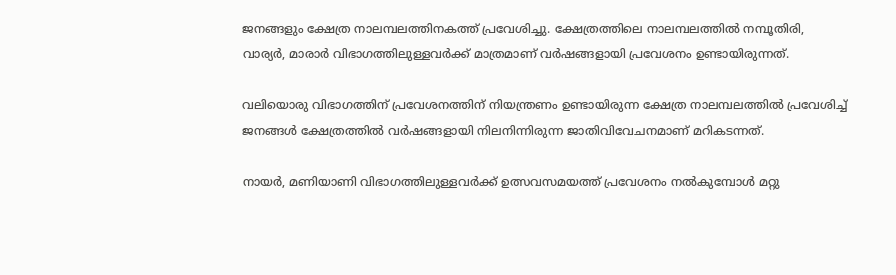ജനങ്ങളും ക്ഷേത്ര നാലമ്പലത്തിനകത്ത് പ്രവേശിച്ചു. ക്ഷേത്രത്തിലെ നാലമ്പലത്തിൽ നമ്പൂതിരി, വാര്യർ, മാരാർ വിഭാഗത്തിലുള്ളവർക്ക് മാത്രമാണ് വർഷങ്ങളായി പ്രവേശനം ഉണ്ടായിരുന്നത്.

വലിയൊരു വിഭാഗത്തിന് പ്രവേശനത്തിന് നിയന്ത്രണം ഉണ്ടായിരുന്ന ക്ഷേത്ര നാലമ്പലത്തിൽ പ്രവേശിച്ച് ജനങ്ങൾ ക്ഷേത്രത്തിൽ വർഷങ്ങളായി നിലനിന്നിരുന്ന ജാതിവിവേചനമാണ്‌ മറികടന്നത്.

നായർ, മണിയാണി വിഭാഗത്തിലുള്ളവർക്ക് ഉത്സവസമയത്ത് പ്രവേശനം നൽകുമ്പോൾ മറ്റു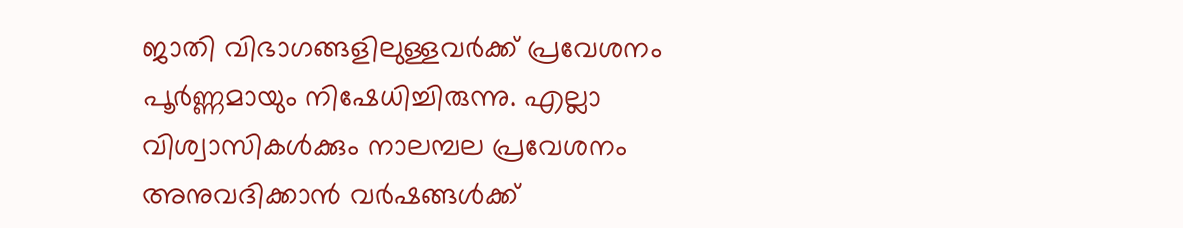ജാതി വിഭാഗങ്ങളിലുള്ളവർക്ക് പ്രവേശനം പൂർണ്ണമായും നിഷേധിച്ചിരുന്നു. എല്ലാ വിശ്വാസികൾക്കും നാലമ്പല പ്രവേശനം അനുവദിക്കാൻ വർഷങ്ങൾക്ക്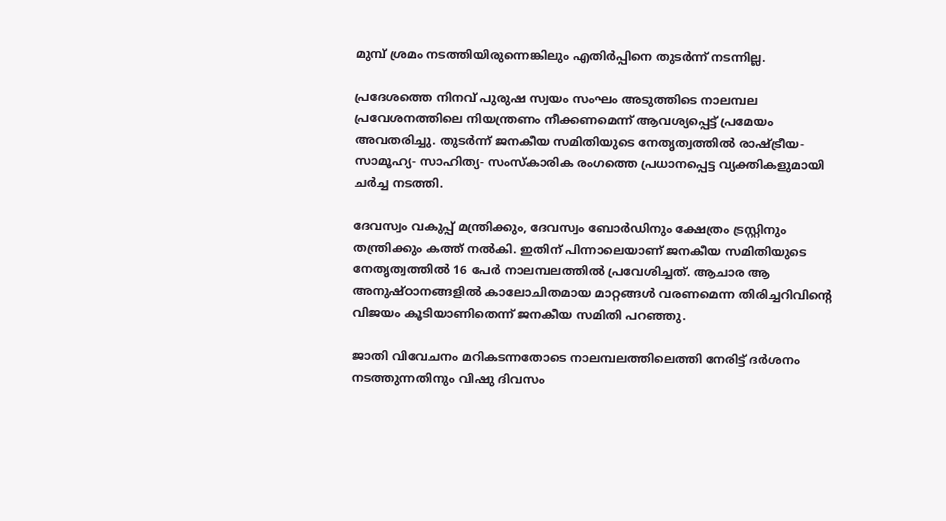മുമ്പ് ശ്രമം നടത്തിയിരുന്നെങ്കിലും എതിർപ്പിനെ തുടർന്ന് നടന്നില്ല.

പ്രദേശത്തെ നിനവ് പുരുഷ സ്വയം സംഘം അടുത്തിടെ നാലമ്പല പ്രവേശനത്തിലെ നിയന്ത്രണം നീക്കണമെന്ന് ആവശ്യപ്പെട്ട് പ്രമേയം അവതരിച്ചു. തുടർന്ന് ജനകീയ സമിതിയുടെ നേതൃത്വത്തിൽ രാഷ്ട്രീയ- സാമൂഹ്യ- സാഹിത്യ- സംസ്‌കാരിക രംഗത്തെ പ്രധാനപ്പെട്ട വ്യക്തികളുമായി ചർച്ച നടത്തി.

ദേവസ്വം വകുപ്പ് മന്ത്രിക്കും, ദേവസ്വം ബോർഡിനും ക്ഷേത്രം ട്രസ്റ്റിനും തന്ത്രിക്കും കത്ത് നൽകി. ഇതിന് പിന്നാലെയാണ് ജനകീയ സമിതിയുടെ നേതൃത്വത്തിൽ 16 പേർ നാലമ്പലത്തിൽ പ്രവേശിച്ചത്. ആചാര ആ അനുഷ്ഠാനങ്ങളിൽ കാലോചിതമായ മാറ്റങ്ങൾ വരണമെന്ന തിരിച്ചറിവിൻ്റെ വിജയം കൂടിയാണിതെന്ന് ജനകീയ സമിതി പറഞ്ഞു.

ജാതി വിവേചനം മറികടന്നതോടെ നാലമ്പലത്തിലെത്തി നേരിട്ട് ദർശനം നടത്തുന്നതിനും വിഷു ദിവസം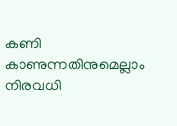കണി കാണുന്നതിനുമെല്ലാം നിരവധി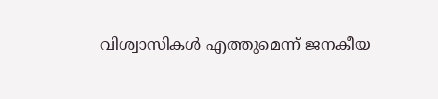വിശ്വാസികൾ എത്തുമെന്ന് ജനകീയ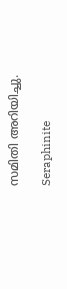സമിതി അറിയിച്ചു.

Seraphinite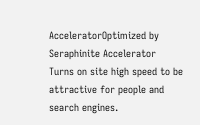AcceleratorOptimized by Seraphinite Accelerator
Turns on site high speed to be attractive for people and search engines.